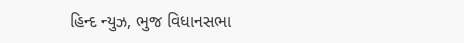હિન્દ ન્યુઝ, ભુજ વિધાનસભા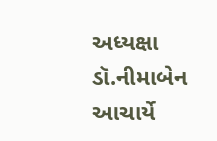અધ્યક્ષા ડૉ.નીમાબેન આચાર્યે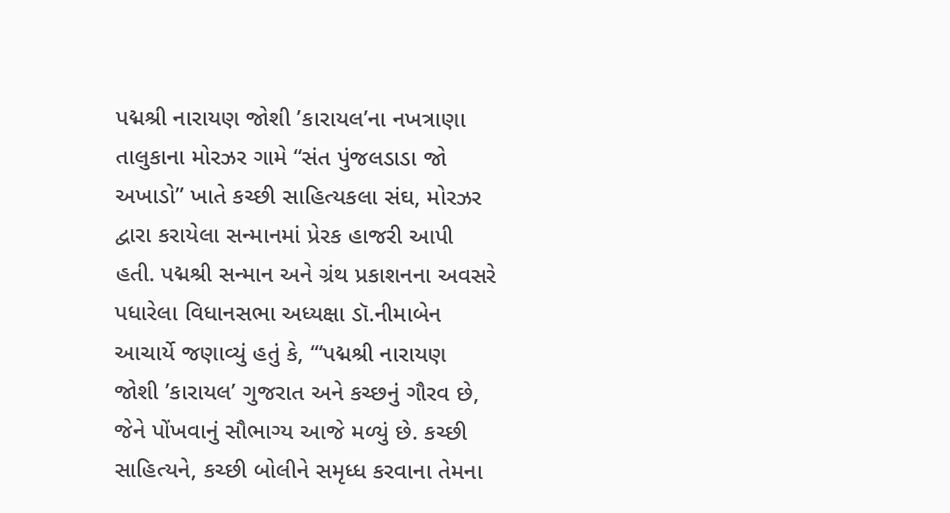પદ્મશ્રી નારાયણ જોશી ’કારાયલ’ના નખત્રાણા તાલુકાના મોરઝર ગામે “સંત પુંજલડાડા જો અખાડો” ખાતે કચ્છી સાહિત્યકલા સંઘ, મોરઝર દ્વારા કરાયેલા સન્માનમાં પ્રેરક હાજરી આપી હતી. પદ્મશ્રી સન્માન અને ગ્રંથ પ્રકાશનના અવસરે પધારેલા વિધાનસભા અધ્યક્ષા ડૉ.નીમાબેન આચાર્યે જણાવ્યું હતું કે, ‘“પદ્મશ્રી નારાયણ જોશી ’કારાયલ’ ગુજરાત અને કચ્છનું ગૌરવ છે, જેને પોંખવાનું સૌભાગ્ય આજે મળ્યું છે. કચ્છી સાહિત્યને, કચ્છી બોલીને સમૃધ્ધ કરવાના તેમના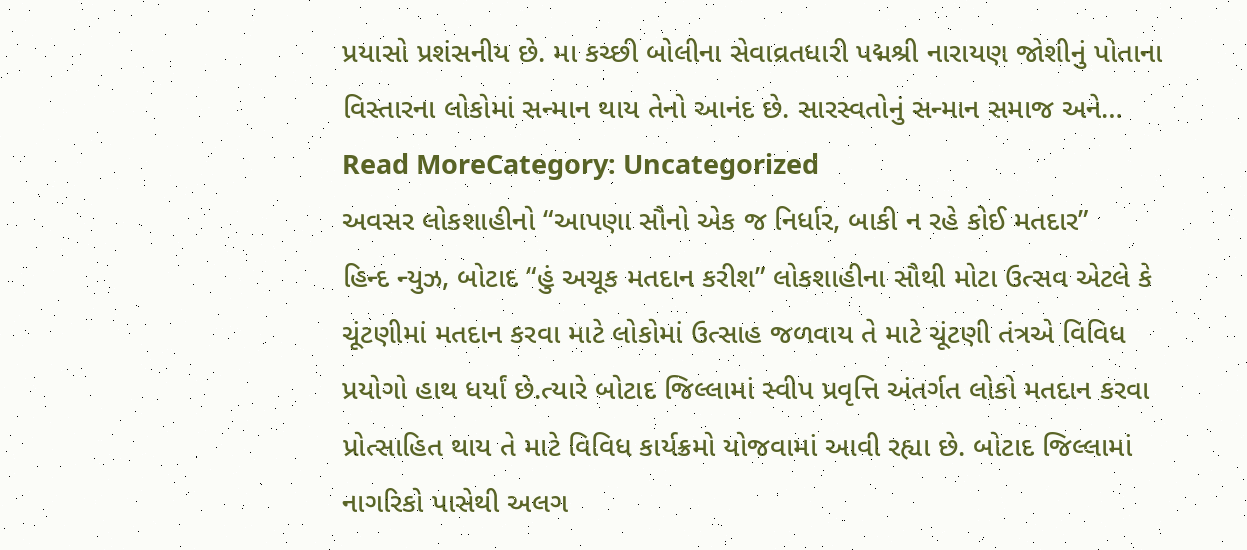પ્રયાસો પ્રશંસનીય છે. મા કચ્છી બોલીના સેવાવ્રતધારી પદ્મશ્રી નારાયણ જોશીનું પોતાના વિસ્તારના લોકોમાં સન્માન થાય તેનો આનંદ છે. સારસ્વતોનું સન્માન સમાજ અને…
Read MoreCategory: Uncategorized
અવસર લોકશાહીનો “આપણા સૌનો એક જ નિર્ધાર, બાકી ન રહે કોઈ મતદાર”
હિન્દ ન્યુઝ, બોટાદ “હું અચૂક મતદાન કરીશ” લોકશાહીના સૌથી મોટા ઉત્સવ એટલે કે ચૂંટણીમાં મતદાન કરવા માટે લોકોમાં ઉત્સાહ જળવાય તે માટે ચૂંટણી તંત્રએ વિવિધ પ્રયોગો હાથ ધર્યાં છે.ત્યારે બોટાદ જિલ્લામાં સ્વીપ પ્રવૃત્તિ અંતર્ગત લોકો મતદાન કરવા પ્રોત્સાહિત થાય તે માટે વિવિધ કાર્યક્રમો યોજવામાં આવી રહ્યા છે. બોટાદ જિલ્લામાં નાગરિકો પાસેથી અલગ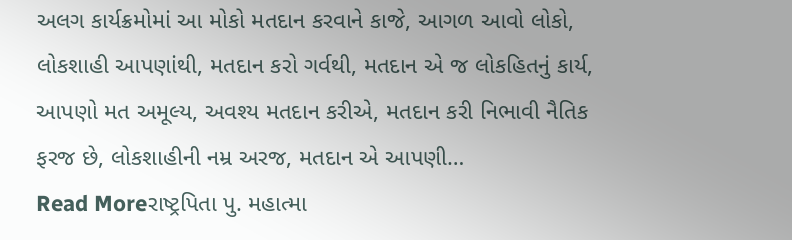અલગ કાર્યક્રમોમાં આ મોકો મતદાન કરવાને કાજે, આગળ આવો લોકો, લોકશાહી આપણાંથી, મતદાન કરો ગર્વથી, મતદાન એ જ લોકહિતનું કાર્ય, આપણો મત અમૂલ્ય, અવશ્ય મતદાન કરીએ, મતદાન કરી નિભાવી નૈતિક ફરજ છે, લોકશાહીની નમ્ર અરજ, મતદાન એ આપણી…
Read Moreરાષ્ટ્રપિતા પુ. મહાત્મા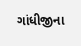ગાંધીજીના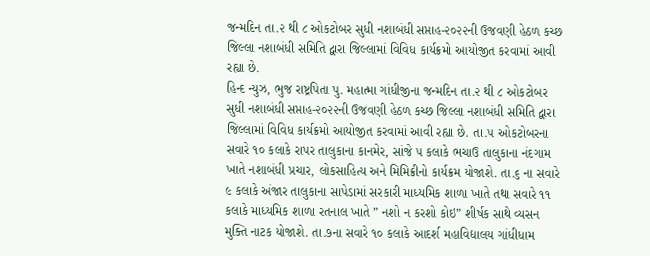જન્મદિન તા.૨ થી ૮ ઓકટોબર સુધી નશાબંધી સપ્તાહ-૨૦૨૨ની ઉજવણી હેઠળ કચ્છ જિલ્લા નશાબંધી સમિતિ દ્વારા જિલ્લામાં વિવિધ કાર્યક્રમો આયોજીત કરવામાં આવી રહ્યા છે.
હિન્દ ન્યુઝ, ભુજ રાષ્ટ્રપિતા પુ. મહાત્મા ગાંધીજીના જન્મદિન તા.૨ થી ૮ ઓકટોબર સુધી નશાબંધી સપ્તાહ-૨૦૨૨ની ઉજવણી હેઠળ કચ્છ જિલ્લા નશાબંધી સમિતિ દ્વારા જિલ્લામાં વિવિધ કાર્યક્રમો આયોજીત કરવામાં આવી રહ્યા છે. તા.૫ ઓકટોબરના સવારે ૧૦ કલાકે રાપર તાલુકાના કાનમેર, સાંજે ૫ કલાકે ભચાઉ તાલુકાના નંદગામ ખાતે નશાબંધી પ્રચાર, લોકસાહિત્ય અને મિમિક્રીનો કાર્યક્રમ યોજાશે. તા.૬ ના સવારે ૯ કલાકે અંજાર તાલુકાના સાપેડામાં સરકારી માધ્યમિક શાળા ખાતે તથા સવારે ૧૧ કલાકે માધ્યમિક શાળા રતનાલ ખાતે ” નશો ન કરશો કોઇ” શીર્ષક સાથે વ્યસન મુક્તિ નાટક યોજાશે. તા.૭ના સવારે ૧૦ કલાકે આદર્શ મહાવિદ્યાલય ગાંધીધામ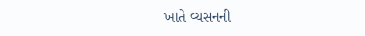ખાતે વ્યસનની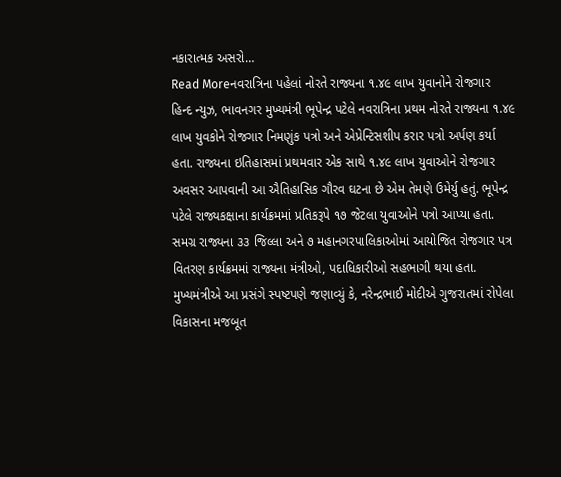નકારાત્મક અસરો…
Read Moreનવરાત્રિના પહેલાં નોરતે રાજ્યના ૧.૪૯ લાખ યુવાનોને રોજગાર
હિન્દ ન્યુઝ, ભાવનગર મુખ્યમંત્રી ભૂપેન્દ્ર પટેલે નવરાત્રિના પ્રથમ નોરતે રાજ્યના ૧.૪૯ લાખ યુવકોને રોજગાર નિમણુંક પત્રો અને એપ્રેન્ટિસશીપ કરાર પત્રો અર્પણ કર્યા હતા. રાજ્યના ઇતિહાસમાં પ્રથમવાર એક સાથે ૧.૪૯ લાખ યુવાઓને રોજગાર અવસર આપવાની આ ઐતિહાસિક ગૌરવ ઘટના છે એમ તેમણે ઉમેર્યુ હતું. ભૂપેન્દ્ર પટેલે રાજ્યકક્ષાના કાર્યક્રમમાં પ્રતિકરૂપે ૧૭ જેટલા યુવાઓને પત્રો આપ્યા હતા. સમગ્ર રાજ્યના ૩૩ જિલ્લા અને ૭ મહાનગરપાલિકાઓમાં આયોજિત રોજગાર પત્ર વિતરણ કાર્યક્રમમાં રાજ્યના મંત્રીઓ, પદાધિકારીઓ સહભાગી થયા હતા. મુખ્યમંત્રીએ આ પ્રસંગે સ્પષ્ટપણે જણાવ્યું કે, નરેન્દ્રભાઈ મોદીએ ગુજરાતમાં રોપેલા વિકાસના મજબૂત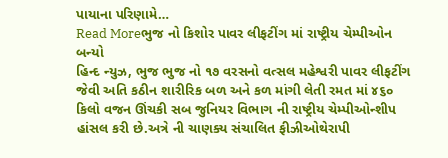પાયાના પરિણામે…
Read Moreભુજ નો કિશોર પાવર લીફટીંગ માં રાષ્ટ્રીય ચેમ્પીઓન બન્યો
હિન્દ ન્યુઝ, ભુજ ભુજ નો ૧૭ વરસનો વત્સલ મહેશ્વરી પાવર લીફટીંગ જેવી અતિ કઠીન શારીરિક બળ અને કળ માંગી લેતી રમત માં ૪૬૦ કિલો વજન ઊંચકી સબ જુનિયર વિભાગ ની રાષ્ટ્રીય ચેમ્પીઓન્શીપ હાંસલ કરી છે.અત્રે ની ચાણક્ય સંચાલિત ફીઝીઓથેરાપી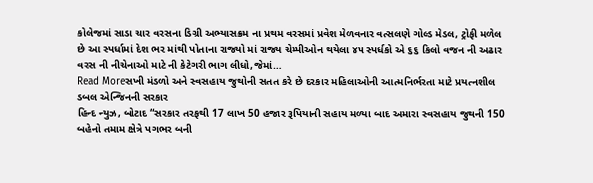કોલેજમાં સાડા ચાર વરસના ડિગ્રી અભ્યાસક્રમ ના પ્રથમ વરસમાં પ્રવેશ મેળવનાર વત્સલણે ગોલ્ડ મેડલ, ટ્રોફી મળેલ છે આ સ્પર્ધામાં દેશ ભર માંથી પોતાના રાજ્યો માં રાજ્ય ચેમ્પીઓન થયેલા ૪૫ સ્પર્ધકો એ ૬૬ કિલો વજન ની અઢાર વરસ ની નીચેનાઓ માટે ની કેટેગરી ભાગ લીધો,જેમાં…
Read Moreસખી મંડળો અને સ્વસહાય જુથોની સતત કરે છે દરકાર મહિલાઓની આત્મનિર્ભરતા માટે પ્રયત્નશીલ ડબલ એન્જિનની સરકાર
હિન્દ ન્યુઝ, બોટાદ “સરકાર તરફથી 17 લાખ 50 હજાર રૂપિયાની સહાય મળ્યા બાદ અમારા સ્વસહાય જુથની 150 બહેનો તમામ ક્ષેત્રે પગભર બની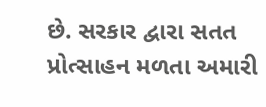છે. સરકાર દ્વારા સતત પ્રોત્સાહન મળતા અમારી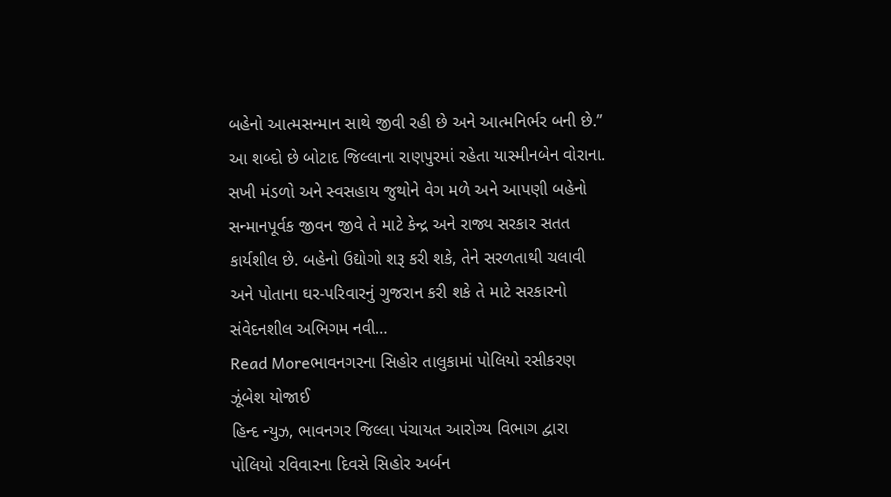બહેનો આત્મસન્માન સાથે જીવી રહી છે અને આત્મનિર્ભર બની છે.” આ શબ્દો છે બોટાદ જિલ્લાના રાણપુરમાં રહેતા યાસ્મીનબેન વોરાના. સખી મંડળો અને સ્વસહાય જુથોને વેગ મળે અને આપણી બહેનો સન્માનપૂર્વક જીવન જીવે તે માટે કેન્દ્ર અને રાજ્ય સરકાર સતત કાર્યશીલ છે. બહેનો ઉદ્યોગો શરૂ કરી શકે, તેને સરળતાથી ચલાવી અને પોતાના ઘર-પરિવારનું ગુજરાન કરી શકે તે માટે સરકારનો સંવેદનશીલ અભિગમ નવી…
Read Moreભાવનગરના સિહોર તાલુકામાં પોલિયો રસીકરણ ઝૂંબેશ યોજાઈ
હિન્દ ન્યુઝ, ભાવનગર જિલ્લા પંચાયત આરોગ્ય વિભાગ દ્વારા પોલિયો રવિવારના દિવસે સિહોર અર્બન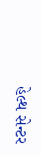હેલ્થ સેન્ટર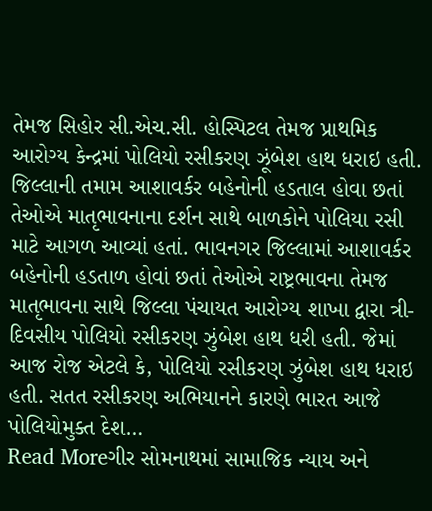તેમજ સિહોર સી.એચ.સી. હોસ્પિટલ તેમજ પ્રાથમિક આરોગ્ય કેન્દ્રમાં પોલિયો રસીકરણ ઝૂંબેશ હાથ ધરાઇ હતી. જિલ્લાની તમામ આશાવર્કર બહેનોની હડતાલ હોવા છતાં તેઓએ માતૃભાવનાના દર્શન સાથે બાળકોને પોલિયા રસી માટે આગળ આવ્યાં હતાં. ભાવનગર જિલ્લામાં આશાવર્કર બહેનોની હડતાળ હોવાં છતાં તેઓએ રાષ્ટ્રભાવના તેમજ માતૃભાવના સાથે જિલ્લા પંચાયત આરોગ્ય શાખા દ્વારા ત્રી-દિવસીય પોલિયો રસીકરણ ઝુંબેશ હાથ ધરી હતી. જેમાં આજ રોજ એટલે કે, પોલિયો રસીકરણ ઝુંબેશ હાથ ધરાઇ હતી. સતત રસીકરણ અભિયાનને કારણે ભારત આજે પોલિયોમુક્ત દેશ…
Read Moreગીર સોમનાથમાં સામાજિક ન્યાય અને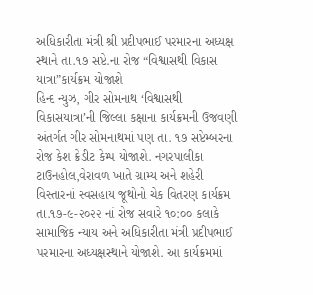અધિકારીતા મંત્રી શ્રી પ્રદીપભાઈ પરમારના અધ્યક્ષ સ્થાને તા.૧૭ સપ્ટે.ના રોજ “વિશ્વાસથી વિકાસ યાત્રા”કાર્યક્રમ યોજાશે
હિન્દ ન્યુઝ, ગીર સોમનાથ ‘વિશ્વાસથી વિકાસયાત્રા’ની જિલ્લા કક્ષાના કાર્યક્રમની ઉજવણી અંતર્ગત ગીર સોમનાથમાં પણ તા. ૧૭ સપ્ટેમ્બરના રોજ કેશ ક્રેડીટ કેમ્પ યોજાશે. નગરપાલીકા ટાઉનહોલ,વેરાવળ ખાતે ગ્રામ્ય અને શહેરી વિસ્તારનાં સ્વસહાય જૂથોનો ચેક વિતરણ કાર્યક્રમ તા.૧૭-૯-૨૦૨૨ નાં રોજ સવારે ૧૦:૦૦ કલાકે સામાજિક ન્યાય અને અધિકારીતા મંત્રી પ્રદીપભાઈ પરમારના અધ્યક્ષસ્થાને યોજાશે. આ કાર્યક્રમમાં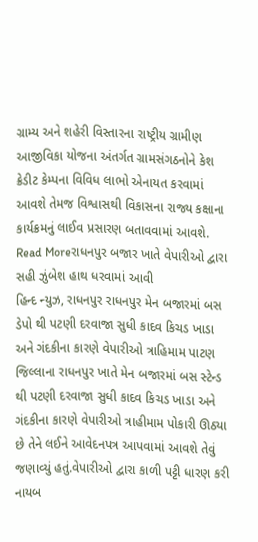ગ્રામ્ય અને શહેરી વિસ્તારના રાષ્ટ્રીય ગ્રામીણ આજીવિકા યોજના અંતર્ગત ગ્રામસંગઠનોને કેશ ક્રેડીટ કેમ્પના વિવિધ લાભો એનાયત કરવામાં આવશે તેમજ વિશ્વાસથી વિકાસના રાજ્ય કક્ષાના કાર્યક્રમનું લાઈવ પ્રસારણ બતાવવામાં આવશે.
Read Moreરાધનપુર બજાર ખાતે વેપારીઓ દ્વારા સહી ઝુંબેશ હાથ ધરવામાં આવી
હિન્દ ન્યુઝ, રાધનપુર રાધનપુર મેન બજારમાં બસ ડેપો થી પટણી દરવાજા સુધી કાદવ કિચડ ખાડા અને ગંદકીના કારણે વેપારીઓ ત્રાહિમામ પાટણ જિલ્લાના રાધનપુર ખાતે મેન બજારમાં બસ સ્ટેન્ડ થી પટણી દરવાજા સુધી કાદવ કિચડ ખાડા અને ગંદકીના કારણે વેપારીઓ ત્રાહીમામ પોકારી ઊઠ્યા છે તેને લઈને આવેદનપત્ર આપવામાં આવશે તેવું જણાવ્યું હતું.વેપારીઓ દ્વારા કાળી પટ્ટી ધારણ કરી નાયબ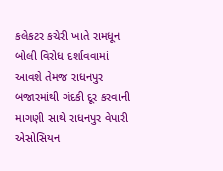કલેકટર કચેરી ખાતે રામધૂન બોલી વિરોધ દર્શાવવામાં આવશે તેમજ રાધનપુર બજારમાંથી ગંદકી દૂર કરવાની માગણી સાથે રાધનપુર વેપારી એસોસિયન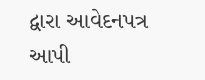દ્વારા આવેદનપત્ર આપી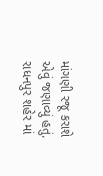માંગણી રજૂ કરાશે એવું જણાવ્યું હતું. રાધનપુર શહેર માં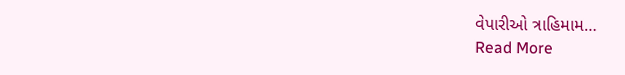વેપારીઓ ત્રાહિમામ…
Read More